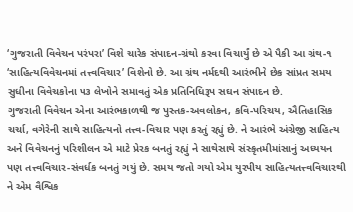‘ગુજરાતી વિવેચન પરંપરા’ વિશે ચારેક સંપાદન-ગ્રંથો કરવા વિચાર્યું છે એ પૈકી આ ગ્રંથ-૧ ‘સાહિત્યવિવેચનમાં તત્ત્વવિચાર’ વિશેનો છે. આ ગ્રંથ નર્મદથી આરંભીને છેક સાંપ્રત સમય સુધીના વિવેચકોના ૫૩ લેખોને સમાવતું એક પ્રતિનિધિરૂપ સઘન સંપાદન છે.
ગુજરાતી વિવેચન એના આરંભકાળથી જ પુસ્તક-અવલોકન, કવિ-પરિચય, ઐતિહાસિક ચર્ચા, વગેરેની સાથે સાહિત્યનો તત્ત્વ-વિચાર પણ કરતું રહ્યું છે. ને આરંભે અંગ્રેજી સાહિત્ય અને વિવેચનનું પરિશીલન એ માટે પ્રેરક બનતું રહ્યું ને સાથેસાથે સંસ્કૃતમીમાંસાનું અધ્યયન પણ તત્ત્વવિચાર-સંવર્ધક બનતું ગયું છે. સમય જતો ગયો એમ યુરપીય સાહિત્યતત્ત્વવિચારથી ને એમ વૈશ્વિક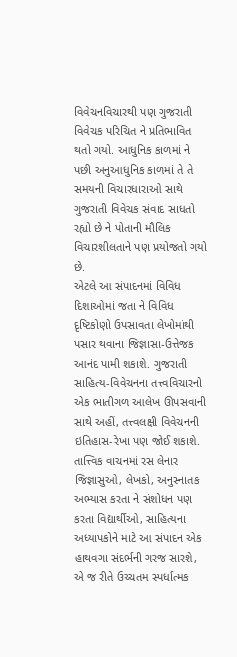વિવેચનવિચારથી પણ ગુજરાતી વિવેચક પરિચિત ને પ્રતિભાવિત થતો ગયો. આધુનિક કાળમાં ને પછી અનુઆધુનિક કાળમાં તે તે સમયની વિચારધારાઓ સાથે ગુજરાતી વિવેચક સંવાદ સાધતો રહ્યો છે ને પોતાની મૌલિક વિચારશીલતાને પણ પ્રયોજતો ગયો છે.
એટલે આ સંપાદનમાં વિવિધ દિશાઓમાં જતા ને વિવિધ દૃષ્ટિકોણો ઉપસાવતા લેખોમાંથી પસાર થવાના જિજ્ઞાસા-ઉત્તેજક આનંદ પામી શકાશે. ગુજરાતી સાહિત્ય-વિવેચનના તત્ત્વવિચારનો એક ભાતીગળ આલેખ ઊપસવાની સાથે અહીં, તત્ત્વલક્ષી વિવેચનની ઇતિહાસ-રેખા પણ જોઈ શકાશે.
તાત્ત્વિક વાચનમાં રસ લેનાર જિજ્ઞાસુઓ, લેખકો, અનુસ્નાતક અભ્યાસ કરતા ને સંશોધન પણ કરતા વિદ્યાર્થીઓ, સાહિત્યના અધ્યાપકોને માટે આ સંપાદન એક હાથવગા સંદર્ભની ગરજ સારશે, એ જ રીતે ઉચ્ચતમ સ્પર્ધાત્મક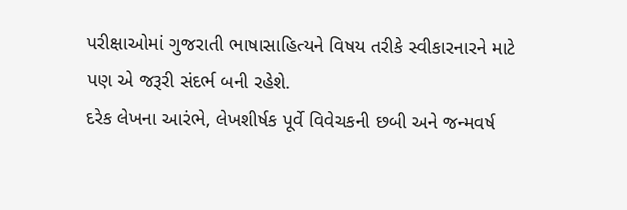પરીક્ષાઓમાં ગુજરાતી ભાષાસાહિત્યને વિષય તરીકે સ્વીકારનારને માટે પણ એ જરૂરી સંદર્ભ બની રહેશે.
દરેક લેખના આરંભે, લેખશીર્ષક પૂર્વે વિવેચકની છબી અને જન્મવર્ષ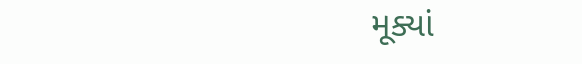મૂક્યાં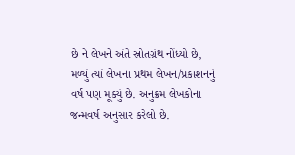છે ને લેખને અંતે સ્રોતગ્રંથ નોંધ્યો છે, મળ્યું ત્યાં લેખના પ્રથમ લેખન/પ્રકાશનનું વર્ષ પણ મૂક્યું છે. અનુક્રમ લેખકોના જન્મવર્ષ અનુસાર કરેલો છે.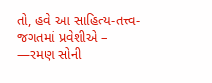તો, હવે આ સાહિત્ય-તત્ત્વ-જગતમાં પ્રવેશીએ –
—રમણ સોની